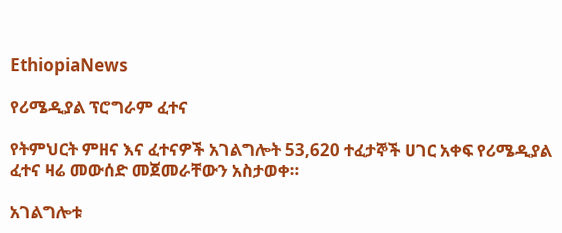EthiopiaNews

የሪሜዲያል ፕሮግራም ፈተና

የትምህርት ምዘና እና ፈተናዎች አገልግሎት 53,620 ተፈታኞች ሀገር አቀፍ የሪሜዲያል ፈተና ዛሬ መውሰድ መጀመራቸውን አስታወቀ።

አገልግሎቱ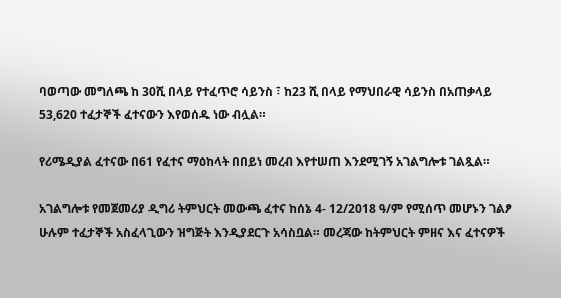ባወጣው መግለጫ ከ 30ሺ በላይ የተፈጥሮ ሳይንስ ፣ ከ23 ሺ በላይ የማህበራዊ ሳይንስ በአጠቃላይ 53,620 ተፈታኞች ፈተናውን እየወሰዱ ነው ብሏል።

የሪሜዲያል ፈተናው በ61 የፈተና ማዕከላት በበይነ መረብ እየተሠጠ እንደሚገኝ አገልግሎቱ ገልጿል።

አገልግሎቱ የመጀመሪያ ዲግሪ ትምህርት መውጫ ፈተና ከሰኔ 4- 12/2018 ዓ/ም የሚሰጥ መሆኑን ገልፆ ሁሉም ተፈታኞች አስፈላጊውን ዝግጅት እንዲያደርጉ አሳስቧል። መረጃው ከትምህርት ምዘና እና ፈተናዎች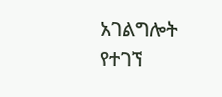አገልግሎት የተገኘ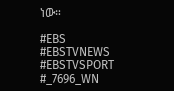ነው።

#EBS
#EBSTVNEWS
#EBSTVSPORT
#_7696_WN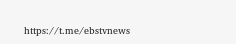https://t.me/ebstvnews